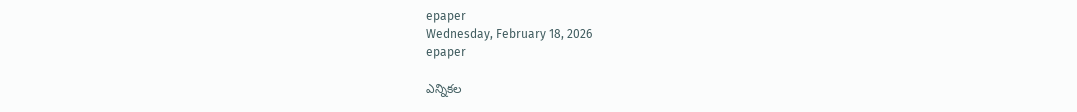epaper
Wednesday, February 18, 2026
epaper

ఎన్నికల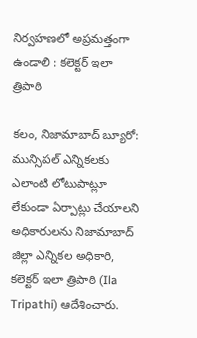నిర్వహణలో అప్రమత్తంగా ఉండాలి : కలెక్టర్ ఇలా త్రిపాఠి

కలం, నిజామాబాద్ బ్యూరో: మున్సిపల్ ఎన్నికలకు ఎలాంటి లోటుపాట్లూ లేకుండా ఏర్పాట్లు చేయాలని అధికారులను నిజామాబాద్ జిల్లా ఎన్నికల అధికారి, కలెక్టర్ ఇలా త్రిపాఠి (Ila Tripathi) ఆదేశించారు.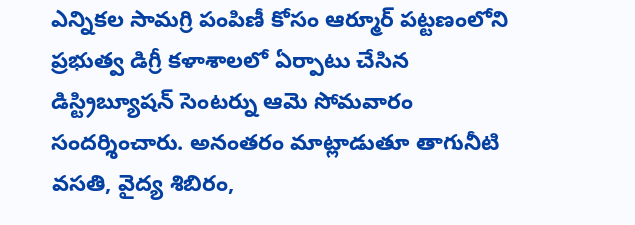ఎన్నికల సామగ్రి పంపిణీ కోసం ఆర్మూర్ పట్టణంలోని ప్రభుత్వ డిగ్రీ కళాశాలలో ఏర్పాటు చేసిన డిస్ట్రిబ్యూషన్ సెంటర్ను ఆమె సోమవారం సందర్శించారు. అనంతరం మాట్లాడుతూ తాగునీటి వసతి, వైద్య శిబిరం,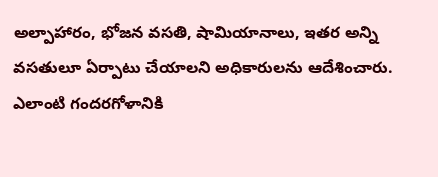అల్పాహారం, భోజన వసతి, షామియానాలు, ఇతర అన్ని వసతులూ ఏర్పాటు చేయాలని అధికారులను ఆదేశించారు. ఎలాంటి గందరగోళానికి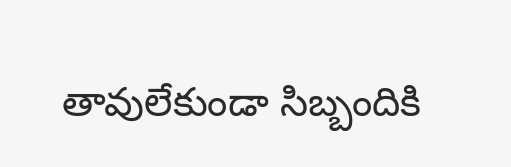తావులేకుండా సిబ్బందికి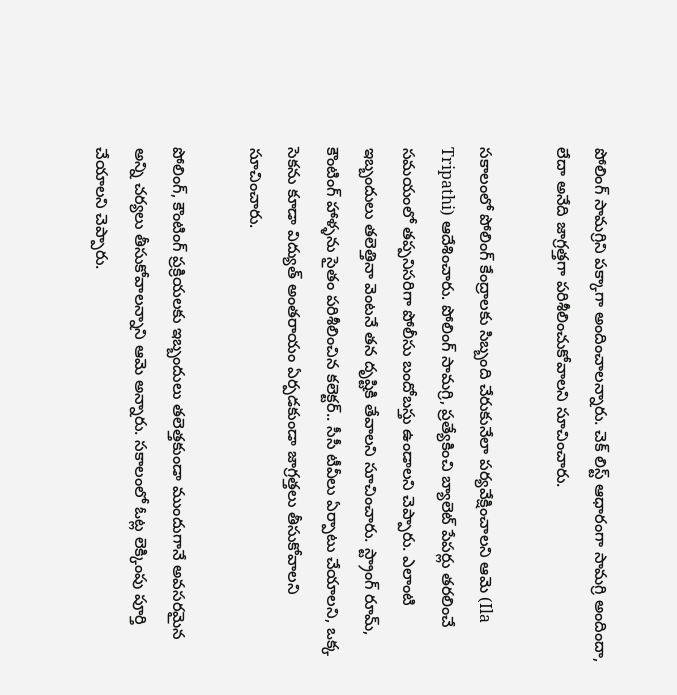పోలింగ్ సామగ్రిని పక్కాగా అందించాలన్నారు. చెక్ లిస్ట్ ఆధారంగా సామగ్రి అందిందా, లేదా అనేది జాగ్రత్తగా పరిశీలించుకోవాలని సూచించారు.

సకాలంలో పోలింగ్ కేంద్రాలకు సిబ్బంది చేరుకునేలా పర్యవేక్షించాలని ఆమె (Ila Tripathi) ఆదేశించారు. పోలింగ్ సామగ్రి, ప్రత్యేకించి బ్యాలెట్ పేపర్లు తరలించే సమయంలో తప్పనిసరిగా పోలీసు బందోబస్తు ఉండాలని చెప్పారు. ఎలాంటి ఇబ్బందులు తలెత్తినా వెంటనే తన దృష్టికి తేవాలని సూచించారు. స్ట్రాంగ్ రూమ్, కౌంటింగ్ హాళ్ళను సైతం పరిశీలించిన కలెక్టర్.. సీసీ టీవీలు ఏర్పాటు చేయాలని, ఒక్క సెకను కూడా విద్యుత్ అంతరాయం ఏర్పడకుండా జాగ్రత్తలు తీసుకోవాలని సూచించారు.

పోలింగ్, కౌంటింగ్ ప్రక్రియలకు ఇబ్బందులు తలెత్తకుండా ముందుగానే అవసరమైన అన్ని చర్యలు తీసుకోవాలన్నాని ఆమె అన్నారు. సకాలంలో ఓట్ల లెక్కింపు పూర్తి చేయాలని చెప్పారు.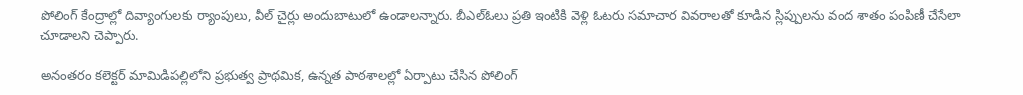పోలింగ్ కేంద్రాల్లో దివ్యాంగులకు ర్యాంపులు, వీల్ చైర్లు అందుబాటులో ఉండాలన్నారు. బీఎల్ఓలు ప్రతి ఇంటికి వెళ్లి ఓటరు సమాచార వివరాలతో కూడిన స్లిప్పులను వంద శాతం పంపిణీ చేసేలా చూడాలని చెప్పారు.

అనంతరం కలెక్టర్ మామిడిపల్లిలోని ప్రభుత్వ ప్రాథమిక, ఉన్నత పాఠశాలల్లో ఏర్పాటు చేసిన పోలింగ్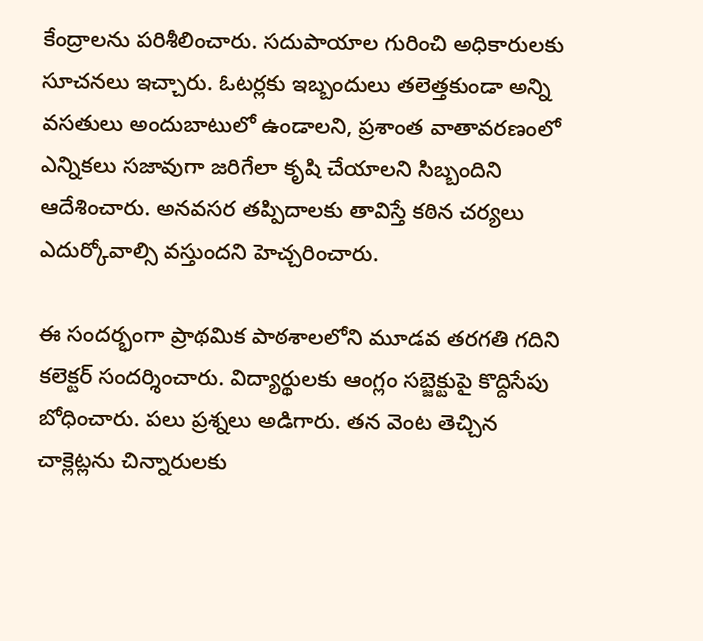కేంద్రాలను పరిశీలించారు. సదుపాయాల గురించి అధికారులకు సూచనలు ఇచ్చారు. ఓటర్లకు ఇబ్బందులు తలెత్తకుండా అన్ని వసతులు అందుబాటులో ఉండాలని, ప్రశాంత వాతావరణంలో ఎన్నికలు సజావుగా జరిగేలా కృషి చేయాలని సిబ్బందిని ఆదేశించారు. అనవసర తప్పిదాలకు తావిస్తే కఠిన చర్యలు ఎదుర్కోవాల్సి వస్తుందని హెచ్చరించారు.

ఈ సందర్భంగా ప్రాథమిక పాఠశాలలోని మూడవ తరగతి గదిని కలెక్టర్ సందర్శించారు. విద్యార్థులకు ఆంగ్లం సబ్జెక్టుపై కొద్దిసేపు బోధించారు. పలు ప్రశ్నలు అడిగారు. తన వెంట తెచ్చిన చాక్లెట్లను చిన్నారులకు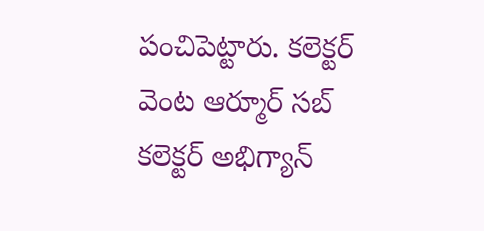పంచిపెట్టారు. కలెక్టర్ వెంట ఆర్మూర్ సబ్ కలెక్టర్ అభిగ్యాన్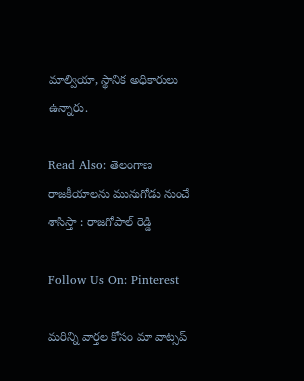మాల్వియా, స్థానిక అధికారులు ఉన్నారు.

Read Also: తెలంగాణ రాజకీయాలను మునుగోడు నుంచే శాసిస్తా : రాజగోపాల్ రెడ్డి

Follow Us On: Pinterest

మ‌రిన్ని వార్త‌ల కోసం మా వాట్స‌ప్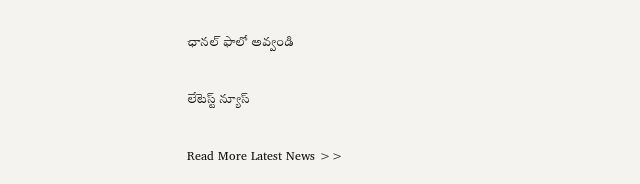ఛాన‌ల్ ఫాలో అవ్వండి

లేటెస్ట్ న్యూస్‌

Read More Latest News >>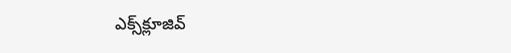ఎక్స్‌క్లూజివ్‌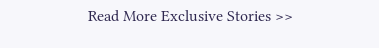Read More Exclusive Stories >>